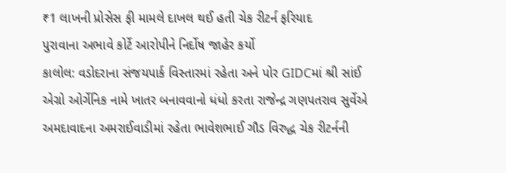₹1 લાખની પ્રોસેસ ફી મામલે દાખલ થઈ હતી ચેક રીટર્ન ફરિયાદ
પુરાવાના અભાવે કોર્ટે આરોપીને નિર્દોષ જાહેર કર્યો
કાલોલ: વડોદરાના સંજયપાર્ક વિસ્તારમાં રહેતા અને પોર GIDCમાં શ્રી સાંઈ એગ્રો ઓર્ગેનિક નામે ખાતર બનાવવાનો ધંધો કરતા રાજેન્દ્ર ગણપતરાવ સુર્વેએ અમદાવાદના અમરાઈવાડીમાં રહેતા ભાવેશભાઈ ગૌડ વિરુદ્ધ ચેક રીટર્નની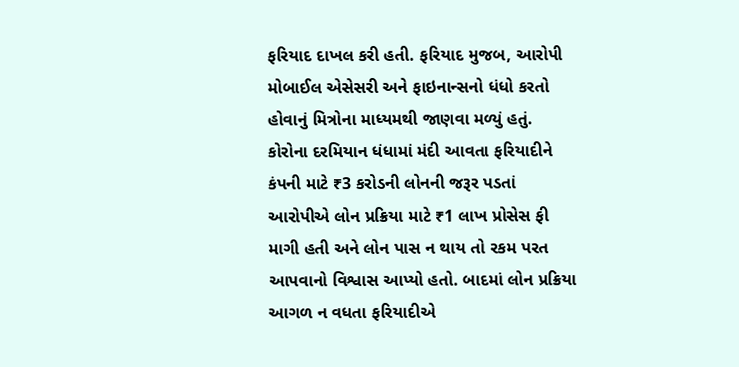ફરિયાદ દાખલ કરી હતી. ફરિયાદ મુજબ, આરોપી મોબાઈલ એસેસરી અને ફાઇનાન્સનો ધંધો કરતો હોવાનું મિત્રોના માધ્યમથી જાણવા મળ્યું હતું.
કોરોના દરમિયાન ધંધામાં મંદી આવતા ફરિયાદીને કંપની માટે ₹3 કરોડની લોનની જરૂર પડતાં આરોપીએ લોન પ્રક્રિયા માટે ₹1 લાખ પ્રોસેસ ફી માગી હતી અને લોન પાસ ન થાય તો રકમ પરત આપવાનો વિશ્વાસ આપ્યો હતો. બાદમાં લોન પ્રક્રિયા આગળ ન વધતા ફરિયાદીએ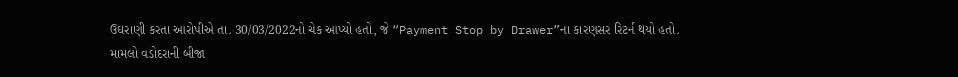ઉઘરાણી કરતા આરોપીએ તા. 30/03/2022નો ચેક આપ્યો હતો, જે “Payment Stop by Drawer”ના કારણસર રિટર્ન થયો હતો.
મામલો વડોદરાની બીજા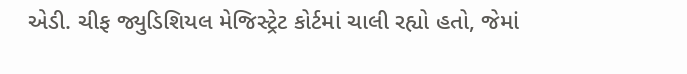એડી. ચીફ જ્યુડિશિયલ મેજિસ્ટ્રેટ કોર્ટમાં ચાલી રહ્યો હતો, જેમાં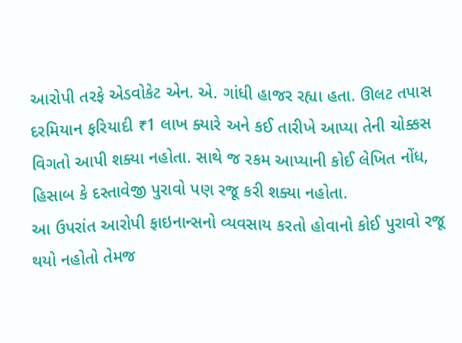આરોપી તરફે એડવોકેટ એન. એ. ગાંધી હાજર રહ્યા હતા. ઊલટ તપાસ દરમિયાન ફરિયાદી ₹1 લાખ ક્યારે અને કઈ તારીખે આપ્યા તેની ચોક્કસ વિગતો આપી શક્યા નહોતા. સાથે જ રકમ આપ્યાની કોઈ લેખિત નોંધ, હિસાબ કે દસ્તાવેજી પુરાવો પણ રજૂ કરી શક્યા નહોતા.
આ ઉપરાંત આરોપી ફાઇનાન્સનો વ્યવસાય કરતો હોવાનો કોઈ પુરાવો રજૂ થયો નહોતો તેમજ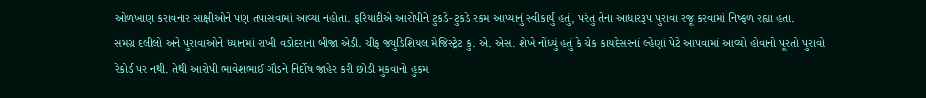ઓળખાણ કરાવનાર સાક્ષીઓને પણ તપાસવામાં આવ્યા નહોતા. ફરિયાદીએ આરોપીને ટુકડે-ટુકડે રકમ આપ્યાનું સ્વીકાર્યું હતું, પરંતુ તેના આધારરૂપ પુરાવા રજૂ કરવામાં નિષ્ફળ રહ્યા હતા.
સમગ્ર દલીલો અને પુરાવાઓને ધ્યાનમાં રાખી વડોદરાના બીજા એડી. ચીફ જ્યુડિશિયલ મેજિસ્ટ્રેટ કુ. એ. એસ. શેખે નોંધ્યું હતું કે ચેક કાયદેસરનાં લ્હેણાં પેટે આપવામાં આવ્યો હોવાનો પૂરતો પુરાવો રેકોર્ડ પર નથી. તેથી આરોપી ભાવેશભાઈ ગૌડને નિર્દોષ જાહેર કરી છોડી મુકવાનો હુકમ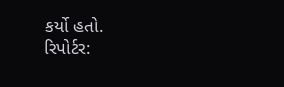કર્યો હતો.
રિપોર્ટર: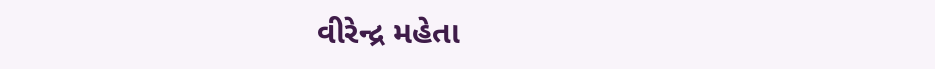વીરેન્દ્ર મહેતા